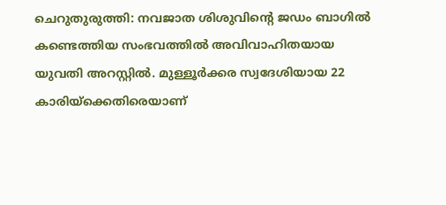ചെറുതുരുത്തി: നവജാത ശിശുവിന്റെ ജഡം ബാഗിൽ കണ്ടെത്തിയ സംഭവത്തിൽ അവിവാഹിതയായ യുവതി അറസ്റ്റിൽ. മുള്ളൂർക്കര സ്വദേശിയായ 22 കാരിയ്ക്കെതിരെയാണ്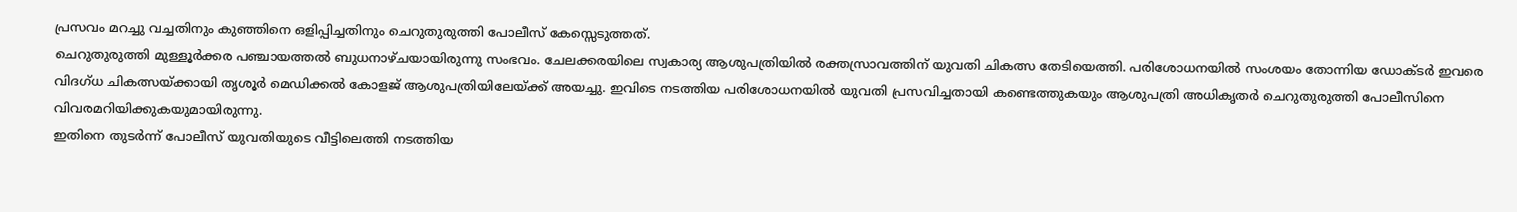പ്രസവം മറച്ചു വച്ചതിനും കുഞ്ഞിനെ ഒളിപ്പിച്ചതിനും ചെറുതുരുത്തി പോലീസ് കേസ്സെടുത്തത്.
ചെറുതുരുത്തി മുള്ളൂർക്കര പഞ്ചായത്തൽ ബുധനാഴ്ചയായിരുന്നു സംഭവം. ചേലക്കരയിലെ സ്വകാര്യ ആശുപത്രിയിൽ രക്തസ്രാവത്തിന് യുവതി ചികത്സ തേടിയെത്തി. പരിശോധനയിൽ സംശയം തോന്നിയ ഡോക്ടർ ഇവരെ വിദഗ്ധ ചികത്സയ്ക്കായി തൃശൂർ മെഡിക്കൽ കോളജ് ആശുപത്രിയിലേയ്ക്ക് അയച്ചു. ഇവിടെ നടത്തിയ പരിശോധനയിൽ യുവതി പ്രസവിച്ചതായി കണ്ടെത്തുകയും ആശുപത്രി അധികൃതർ ചെറുതുരുത്തി പോലീസിനെ വിവരമറിയിക്കുകയുമായിരുന്നു.
ഇതിനെ തുടർന്ന് പോലീസ് യുവതിയുടെ വീട്ടിലെത്തി നടത്തിയ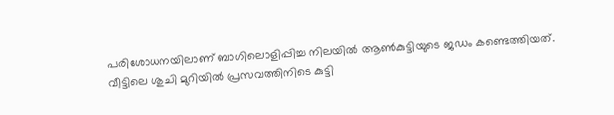പരിശോധനയിലാണ് ബാഗിലൊളിപ്പിച്ച നിലയിൽ ആൺകുട്ടിയുടെ ജഡം കണ്ടെത്തിയത്.
വീട്ടിലെ ശുചി മുറിയിൽ പ്രസവത്തിനിടെ കുട്ടി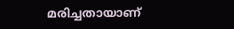മരിച്ചതായാണ്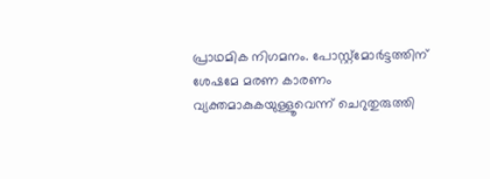പ്രാഥമിക നിഗമനം. പോസ്റ്റ്മോർട്ടത്തിന് ശേഷമേ മരണ കാരണം വ്യക്തമാകുകയുള്ളൂവെന്ന് ചെറുതുരുത്തി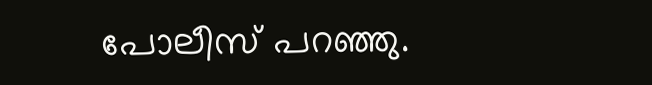പോലീസ് പറഞ്ഞു.